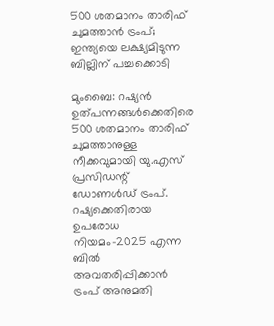500 ശതമാനം താരിഫ് ചുമത്താൻ ട്രംപ്; ഇന്ത്യയെ ലക്ഷ്യമിടുന്ന ബില്ലിന് പച്ചക്കൊടി

മുംബൈ: റഷ്യൻ ഉത്പന്നങ്ങൾക്കെതിരെ 500 ശതമാനം താരിഫ് ചുമത്താനുള്ള നീക്കവുമായി യു.എസ് പ്രസിഡന്റ് ഡോണൾഡ് ട്രംപ്. റഷ്യക്കെതിരായ ഉപരോധ നിയമം-2025 എന്ന ബിൽ അവതരിപ്പിക്കാൻ ട്രംപ് അനുമതി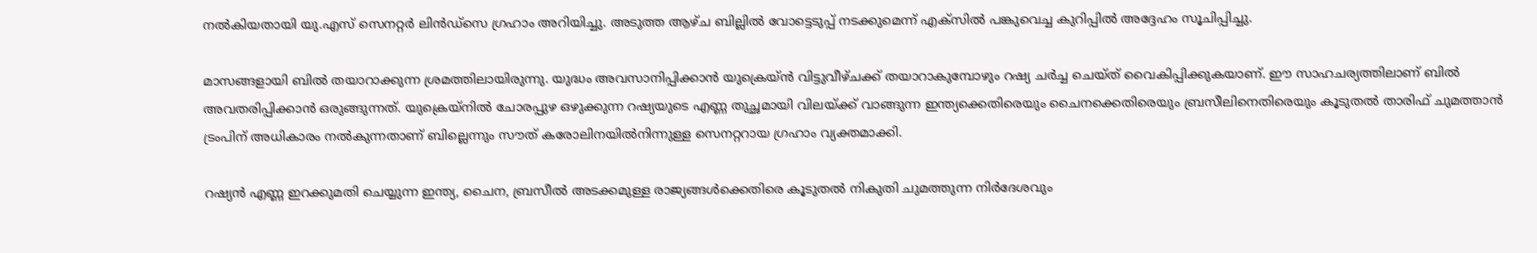നൽകിയതായി യു.എസ് സെനറ്റർ ലിൻഡ്സെ ഗ്രഹാം അറിയിച്ചു. അടുത്ത ആഴ്ച ബില്ലിൽ വോട്ടെടുപ്പ് നടക്കുമെന്ന് എക്സിൽ പങ്കുവെച്ച കുറിപ്പിൽ അദ്ദേഹം സൂചിപ്പിച്ചു.

മാസങ്ങളായി ബിൽ തയാറാക്കുന്ന ശ്രമത്തിലായിരുന്നു. യുദ്ധം അവസാനിപ്പിക്കാൻ യുക്രെയ്ൻ വിട്ടുവീഴ്ചക്ക് തയാറാകുമ്പോഴും റഷ്യ ചർച്ച ചെയ്ത് വൈകിപ്പിക്കുകയാണ്. ഈ സാഹചര്യത്തിലാണ് ബിൽ അവതരിപ്പിക്കാൻ ഒരുങ്ങുന്നത്. യുക്രെയ്നിൽ ചോരപ്പുഴ ഒഴുക്കുന്ന റഷ്യയുടെ എണ്ണ തുച്ഛമായി വിലയ്ക്ക് വാങ്ങുന്ന ഇന്ത്യക്കെതിരെയും ചൈനക്കെതിരെയും ബ്രസീലിനെതിരെയും കൂടുതൽ താരിഫ് ചുമത്താൻ ട്രംപിന് അധികാരം നൽകുന്നതാണ് ബില്ലെന്നും സൗത് കരോലിനയിൽനിന്നുള്ള സെനറ്ററായ ഗ്രഹാം വ്യക്തമാക്കി.

റഷ്യൻ എണ്ണ ഇറക്കുമതി ചെയ്യുന്ന ഇന്ത്യ, ചൈന, ബ്രസീൽ അടക്കമുള്ള രാജ്യങ്ങൾക്കെതിരെ കൂടുതൽ നികുതി ചുമത്തുന്ന നിർദേശവും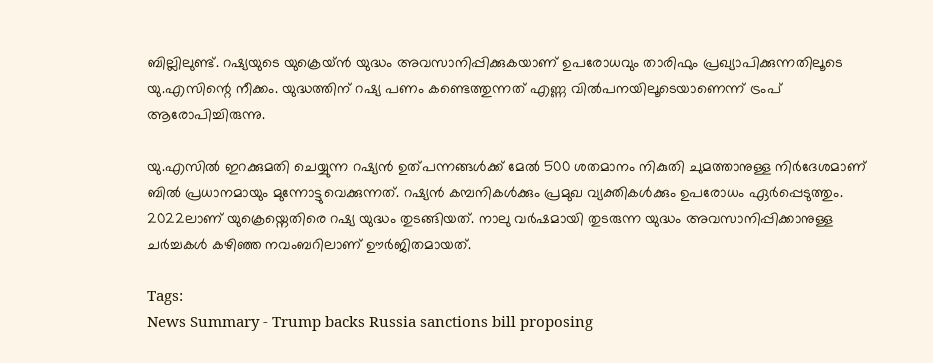ബില്ലിലുണ്ട്. റഷ്യയുടെ യുക്രെയ്ൻ യുദ്ധം അവസാനിപ്പിക്കുകയാണ് ഉപരോധവും താരിഫും പ്രഖ്യാപിക്കുന്നതിലൂടെ യു.എസിന്റെ നീക്കം. യുദ്ധത്തിന് റഷ്യ പണം കണ്ടെത്തുന്നത് എണ്ണ വിൽപനയിലൂടെയാണെന്ന് ട്രംപ് ആരോപിച്ചിരുന്നു.

യു.എസിൽ ഇറക്കുമതി ചെയ്യുന്ന റഷ്യൻ ഉത്പന്നങ്ങൾക്ക് മേൽ 500 ശതമാനം നികുതി ചുമത്താനുള്ള നിർദേശമാണ് ബിൽ പ്രധാനമായും മുന്നോട്ടുവെക്കുന്നത്. റഷ്യൻ കമ്പനികൾക്കും പ്രമുഖ വ്യക്തികൾക്കും ഉപരോധം ഏർപ്പെടുത്തും. 2022ലാണ് യുക്രെയ്നെതിരെ റഷ്യ യുദ്ധം തുടങ്ങിയത്. നാലു വർഷമായി തുടരുന്ന യുദ്ധം അവസാനിപ്പിക്കാനുള്ള ചർച്ചകൾ കഴിഞ്ഞ നവംബറിലാണ് ഊർജിതമായത്.

Tags:
News Summary - Trump backs Russia sanctions bill proposing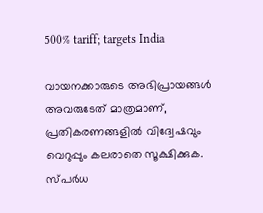500% tariff; targets India

വായനക്കാരുടെ അഭിപ്രായങ്ങള്‍ അവരുടേത് മാത്രമാണ്, പ്രതികരണങ്ങളിൽ വിദ്വേഷവും വെറുപ്പും കലരാതെ സൂക്ഷിക്കുക. സ്പർധ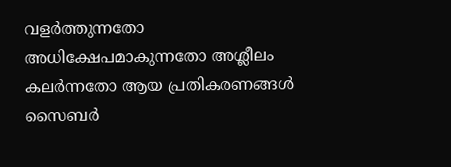വളർത്തുന്നതോ അധിക്ഷേപമാകുന്നതോ അശ്ലീലം കലർന്നതോ ആയ പ്രതികരണങ്ങൾ സൈബർ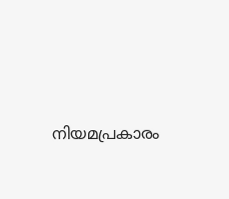നിയമപ്രകാരം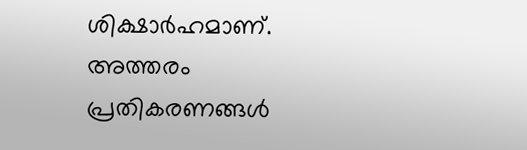ശിക്ഷാർഹമാണ്. അത്തരം പ്രതികരണങ്ങൾ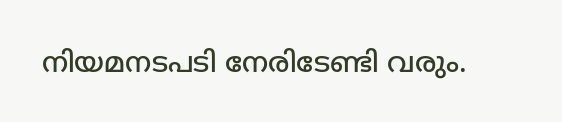നിയമനടപടി നേരിടേണ്ടി വരും.